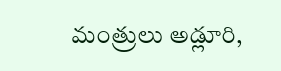మంత్రులు అడ్లూరి,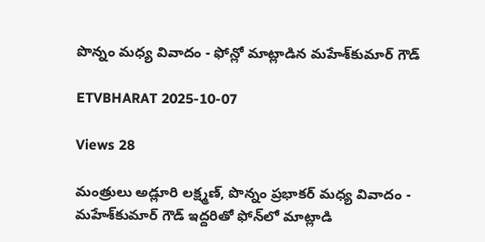పొన్నం మధ్య వివాదం - ఫోన్లో మాట్లాడిన మహేశ్‌కుమార్‌ గౌడ్‌

ETVBHARAT 2025-10-07

Views 28

మంత్రులు అడ్లూరి లక్ష్మణ్, పొన్నం ప్రభాకర్ మధ్య వివాదం - మహేశ్‌కుమార్‌ గౌడ్‌ ఇద్దరితో ఫోన్‌లో మాట్లాడి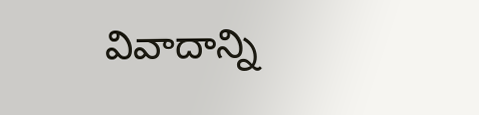వివాదాన్ని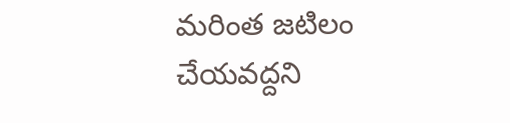మరింత జటిలం చేయవద్దని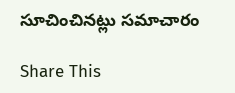సూచించినట్లు సమాచారం

Share This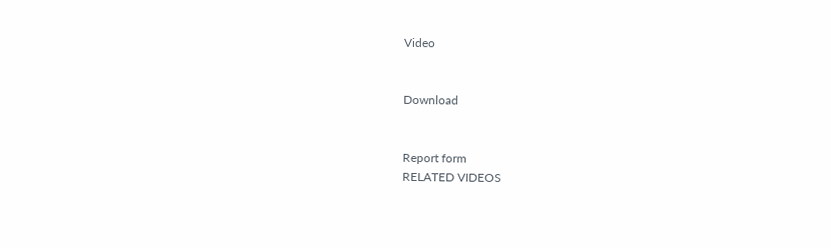Video


Download


Report form
RELATED VIDEOS